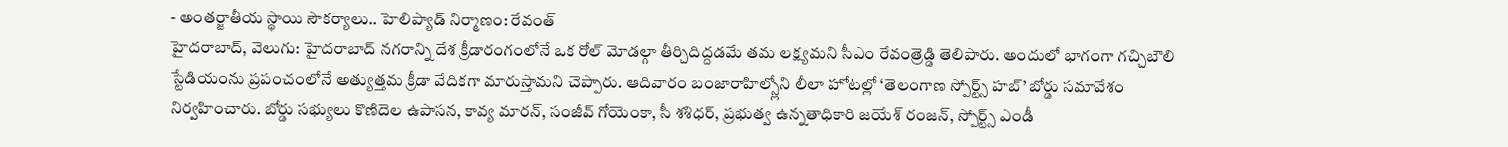- అంతర్జాతీయ స్థాయి సౌకర్యాలు.. హెలిప్యాడ్ నిర్మాణం: రేవంత్
హైదరాబాద్, వెలుగు: హైదరాబాద్ నగరాన్ని దేశ క్రీడారంగంలోనే ఒక రోల్ మోడల్గా తీర్చిదిద్దడమే తమ లక్ష్యమని సీఎం రేవంత్రెడ్డి తెలిపారు. అందులో భాగంగా గచ్చిబౌలి స్టేడియంను ప్రపంచంలోనే అత్యుత్తమ క్రీడా వేదికగా మారుస్తామని చెప్పారు. ఆదివారం బంజారాహిల్స్లోని లీలా హోటల్లో ‘తెలంగాణ స్పోర్ట్స్ హబ్’ బోర్డు సమావేశం నిర్వహించారు. బోర్డు సభ్యులు కొణిదెల ఉపాసన, కావ్య మారన్, సంజీవ్ గోయెంకా, సీ శశిధర్, ప్రభుత్వ ఉన్నతాధికారి జయేశ్ రంజన్, స్పోర్ట్స్ ఎండీ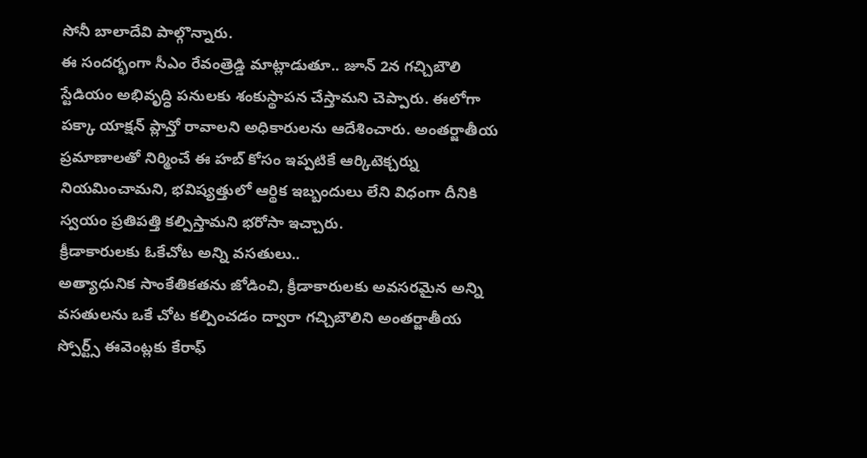సోనీ బాలాదేవి పాల్గొన్నారు.
ఈ సందర్భంగా సీఎం రేవంత్రెడ్డి మాట్లాడుతూ.. జూన్ 2న గచ్చిబౌలి స్టేడియం అభివృద్ధి పనులకు శంకుస్థాపన చేస్తామని చెప్పారు. ఈలోగా పక్కా యాక్షన్ ప్లాన్తో రావాలని అధికారులను ఆదేశించారు. అంతర్జాతీయ ప్రమాణాలతో నిర్మించే ఈ హబ్ కోసం ఇప్పటికే ఆర్కిటెక్చర్ను నియమించామని, భవిష్యత్తులో ఆర్థిక ఇబ్బందులు లేని విధంగా దీనికి స్వయం ప్రతిపత్తి కల్పిస్తామని భరోసా ఇచ్చారు.
క్రీడాకారులకు ఓకేచోట అన్ని వసతులు..
అత్యాధునిక సాంకేతికతను జోడించి, క్రీడాకారులకు అవసరమైన అన్ని వసతులను ఒకే చోట కల్పించడం ద్వారా గచ్చిబౌలిని అంతర్జాతీయ స్పోర్ట్స్ ఈవెంట్లకు కేరాఫ్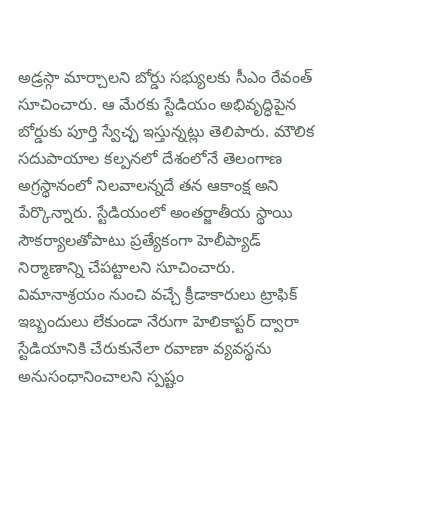అడ్రస్గా మార్చాలని బోర్డు సభ్యులకు సీఎం రేవంత్ సూచించారు. ఆ మేరకు స్టేడియం అభివృద్ధిపైన బోర్డుకు పూర్తి స్వేచ్ఛ ఇస్తున్నట్లు తెలిపారు. మౌలిక సదుపాయాల కల్పనలో దేశంలోనే తెలంగాణ అగ్రస్థానంలో నిలవాలన్నదే తన ఆకాంక్ష అని పేర్కొన్నారు. స్టేడియంలో అంతర్జాతీయ స్థాయి సౌకర్యాలతోపాటు ప్రత్యేకంగా హెలీప్యాడ్ నిర్మాణాన్ని చేపట్టాలని సూచించారు.
విమానాశ్రయం నుంచి వచ్చే క్రీడాకారులు ట్రాఫిక్ ఇబ్బందులు లేకుండా నేరుగా హెలికాప్టర్ ద్వారా స్టేడియానికి చేరుకునేలా రవాణా వ్యవస్థను అనుసంధానించాలని స్పష్టం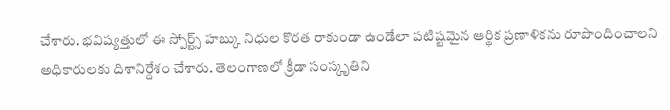చేశారు. భవిష్యత్తులో ఈ స్పోర్ట్స్ హబ్కు నిధుల కొరత రాకుండా ఉండేలా పటిష్టమైన ఆర్థిక ప్రణాళికను రూపొందించాలని అధికారులకు దిశానిర్దేశం చేశారు. తెలంగాణలో క్రీడా సంస్కృతిని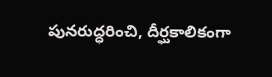పునరుద్ధరించి, దీర్ఘకాలికంగా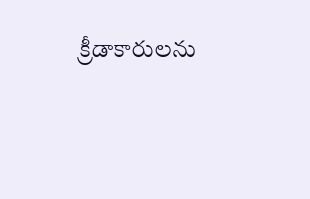క్రీడాకారులను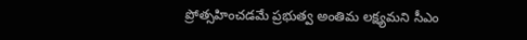ప్రోత్సహించడమే ప్రభుత్వ అంతిమ లక్ష్యమని సీఎం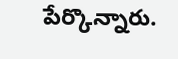పేర్కొన్నారు.